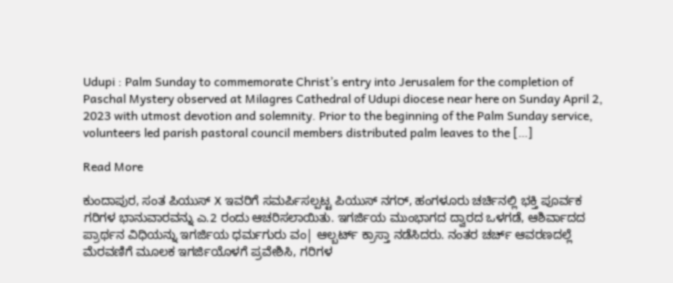Udupi : Palm Sunday to commemorate Christ’s entry into Jerusalem for the completion of Paschal Mystery observed at Milagres Cathedral of Udupi diocese near here on Sunday April 2, 2023 with utmost devotion and solemnity. Prior to the beginning of the Palm Sunday service, volunteers led parish pastoral council members distributed palm leaves to the […]

Read More

ಕುಂದಾಪುರ, ಸಂತ ಪಿಯುಸ್ X ಇವರಿಗೆ ಸಮರ್ಪಿಸಲ್ಪಟ್ಟ ಪಿಯುಸ್ ನಗರ್, ಹಂಗಳೂರು ಚರ್ಚಿನಲ್ಲಿ ಭಕ್ತಿ ಪೂರ್ವಕ ಗರಿಗಳ ಭಾನುವಾರವನ್ನು ಎ.2 ರಂದು ಆಚರಿಸಲಾಯಿತು. ಇಗರ್ಜಿಯ ಮುಂಭಾಗದ ದ್ವಾರದ ಒಳಗಡೆ, ಆಶಿರ್ವಾದದ ಪ್ರಾರ್ಥನ ವಿಧಿಯನ್ನು ಇಗರ್ಜಿಯ ಧರ್ಮಗುರು ವಂ| ಆಲ್ಬರ್ಟ್ ಕ್ರಾಸ್ತಾ ನಡೆಸಿದರು. ನಂತರ ಚರ್ಚ್ ಆವರಣದಲ್ಲೆ ಮೆರವಣಿಗೆ ಮೂಲಕ ಇಗರ್ಜಿಯೊಳಗೆ ಪ್ರವೇಶಿಸಿ, ಗರಿಗಳ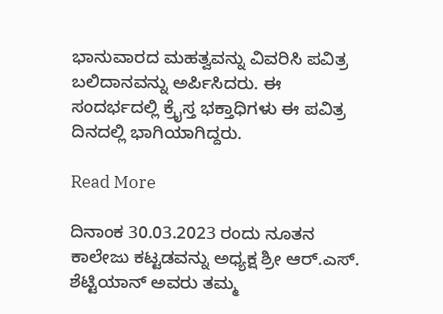ಭಾನುವಾರದ ಮಹತ್ವವನ್ನು ವಿವರಿಸಿ ಪವಿತ್ರ ಬಲಿದಾನವನ್ನು ಅರ್ಪಿಸಿದರು. ಈ ಸಂದರ್ಭದಲ್ಲಿ ಕ್ರೈಸ್ತ ಭಕ್ತಾಧಿಗಳು ಈ ಪವಿತ್ರ ದಿನದಲ್ಲಿ ಭಾಗಿಯಾಗಿದ್ದರು.

Read More

ದಿನಾಂಕ 30.03.2023 ರಂದು ನೂತನ ಕಾಲೇಜು ಕಟ್ಟಡವನ್ನು ಅಧ್ಯಕ್ಷ ಶ್ರೀ ಆರ್.ಎಸ್. ಶೆಟ್ಟಿಯಾನ್ ಅವರು ತಮ್ಮ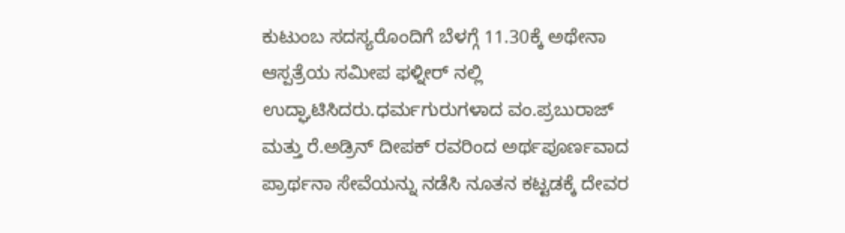ಕುಟುಂಬ ಸದಸ್ಯರೊಂದಿಗೆ ಬೆಳಗ್ಗೆ 11.30ಕ್ಕೆ ಅಥೇನಾ ಆಸ್ಪತ್ರೆಯ ಸಮೀಪ ಫಳ್ನೀರ್ ನಲ್ಲಿ ಉದ್ಘಾಟಿಸಿದರು.ಧರ್ಮಗುರುಗಳಾದ ವಂ.ಪ್ರಬುರಾಜ್ ಮತ್ತು ರೆ.ಅಡ್ರಿನ್ ದೀಪಕ್ ರವರಿಂದ ಅರ್ಥಪೂರ್ಣವಾದ ಪ್ರಾರ್ಥನಾ ಸೇವೆಯನ್ನು ನಡೆಸಿ ನೂತನ ಕಟ್ಟಡಕ್ಕೆ ದೇವರ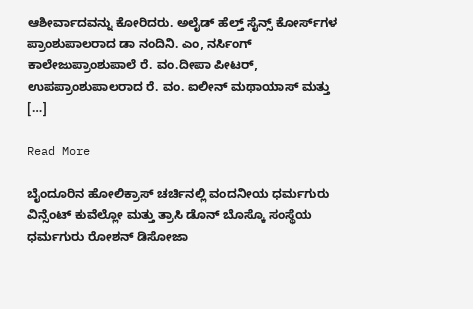ಆಶೀರ್ವಾದವನ್ನು ಕೋರಿದರು. ಅಲೈಡ್ ಹೆಲ್ತ್ ಸೈನ್ಸ್ ಕೋರ್ಸ್‌ಗಳ ಪ್ರಾಂಶುಪಾಲರಾದ ಡಾ ನಂದಿನಿ. ಎಂ, ನರ್ಸಿಂಗ್ ಕಾಲೇಜುಪ್ರಾಂಶುಪಾಲೆ ರೆ. ವಂ.ದೀಪಾ ಪೀಟರ್, ಉಪಪ್ರಾಂಶುಪಾಲರಾದ ರೆ. ವಂ. ಐಲೀನ್ ಮಥಾಯಾಸ್ ಮತ್ತು […]

Read More

ಬೈಂದೂರಿನ ಹೋಲಿಕ್ರಾಸ್ ಚರ್ಚಿನಲ್ಲಿ ವಂದನೀಯ ಧರ್ಮಗುರು ವಿನ್ಸೆಂಟ್ ಕುವೆಲ್ಲೋ ಮತ್ತು ತ್ರಾಸಿ ಡೊನ್ ಬೊಸ್ಕೊ ಸಂಸ್ಥೆಯ ಧರ್ಮಗುರು ರೋಶನ್ ಡಿಸೋಜಾ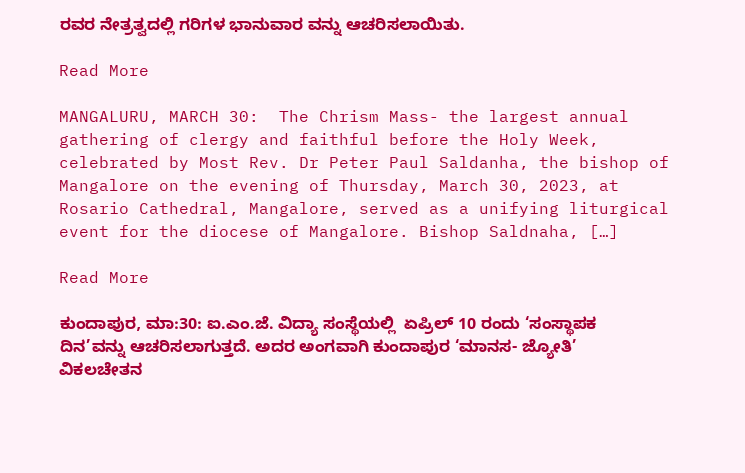ರವರ ನೇತ್ರತ್ವದಲ್ಲಿ ಗರಿಗಳ ಭಾನುವಾರ ವನ್ನು ಆಚರಿಸಲಾಯಿತು.

Read More

MANGALURU, MARCH 30:  The Chrism Mass- the largest annual gathering of clergy and faithful before the Holy Week, celebrated by Most Rev. Dr Peter Paul Saldanha, the bishop of Mangalore on the evening of Thursday, March 30, 2023, at Rosario Cathedral, Mangalore, served as a unifying liturgical event for the diocese of Mangalore. Bishop Saldnaha, […]

Read More

ಕುಂದಾಪುರ, ಮಾ:30: ಐ.ಎಂ.ಜೆ. ವಿದ್ಯಾ ಸಂಸ್ಥೆಯಲ್ಲಿ  ಏಪ್ರಿಲ್ 10 ರಂದು ‘ಸಂಸ್ಥಾಪಕ ದಿನ’ವನ್ನು ಆಚರಿಸಲಾಗುತ್ತದೆ. ಅದರ ಅಂಗವಾಗಿ ಕುಂದಾಪುರ ‘ಮಾನಸ- ಜ್ಯೋತಿ’ ವಿಕಲಚೇತನ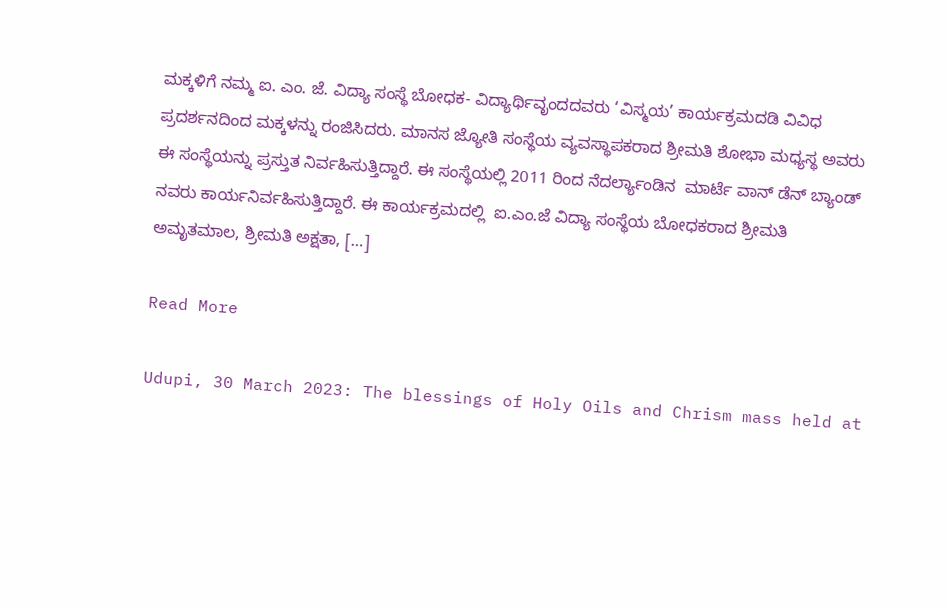ಮಕ್ಕಳಿಗೆ ನಮ್ಮ ಐ. ಎಂ. ಜೆ. ವಿದ್ಯಾ ಸಂಸ್ಥೆ ಬೋಧಕ- ವಿದ್ಯಾರ್ಥಿವೃಂದದವರು ‘ವಿಸ್ಮಯ’ ಕಾರ್ಯಕ್ರಮದಡಿ ವಿವಿಧ ಪ್ರದರ್ಶನದಿಂದ ಮಕ್ಕಳನ್ನು ರಂಜಿಸಿದರು. ಮಾನಸ ಜ್ಯೋತಿ ಸಂಸ್ಥೆಯ ವ್ಯವಸ್ಥಾಪಕರಾದ ಶ್ರೀಮತಿ ಶೋಭಾ ಮಧ್ಯಸ್ಥ ಅವರು ಈ ಸಂಸ್ಥೆಯನ್ನು ಪ್ರಸ್ತುತ ನಿರ್ವಹಿಸುತ್ತಿದ್ದಾರೆ. ಈ ಸಂಸ್ಥೆಯಲ್ಲಿ 2011 ರಿಂದ ನೆದರ್ಲ್ಯಾಂಡಿನ  ಮಾರ್ಟೆ ವಾನ್ ಡೆನ್ ಬ್ಯಾಂಡ್ ನವರು ಕಾರ್ಯನಿರ್ವಹಿಸುತ್ತಿದ್ದಾರೆ. ಈ ಕಾರ್ಯಕ್ರಮದಲ್ಲಿ  ಐ.ಎಂ.ಜೆ ವಿದ್ಯಾ ಸಂಸ್ಥೆಯ ಬೋಧಕರಾದ ಶ್ರೀಮತಿ ಅಮೃತಮಾಲ, ಶ್ರೀಮತಿ ಅಕ್ಷತಾ, […]

Read More

Udupi, 30 March 2023: The blessings of Holy Oils and Chrism mass held at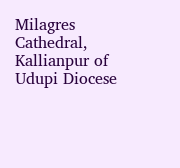Milagres Cathedral, Kallianpur of Udupi Diocese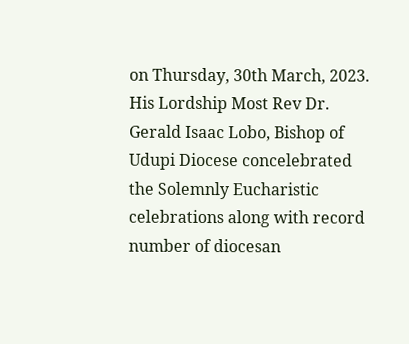on Thursday, 30th March, 2023. His Lordship Most Rev Dr. Gerald Isaac Lobo, Bishop of Udupi Diocese concelebrated the Solemnly Eucharistic celebrations along with record number of diocesan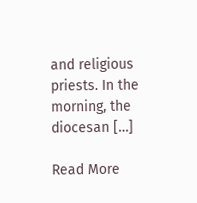and religious priests. In the morning, the diocesan […]

Read More